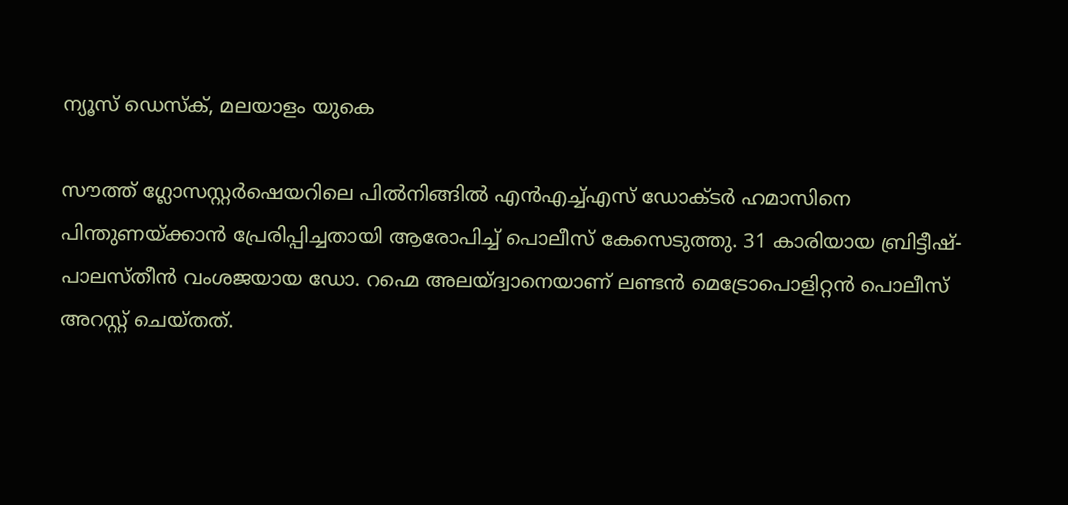ന്യൂസ് ഡെസ്ക്, മലയാളം യുകെ

സൗത്ത് ഗ്ലോസസ്റ്റർഷെയറിലെ പിൽനിങ്ങിൽ എൻഎച്ച്എസ് ഡോക്ടർ ഹമാസിനെ പിന്തുണയ്ക്കാൻ പ്രേരിപ്പിച്ചതായി ആരോപിച്ച് പൊലീസ് കേസെടുത്തു. 31 കാരിയായ ബ്രിട്ടീഷ്-പാലസ്തീൻ വംശജയായ ഡോ. റഹ്മെ അലയ്ദ്വാനെയാണ് ലണ്ടൻ മെട്രോപൊളിറ്റൻ പൊലീസ് അറസ്റ്റ് ചെയ്തത്.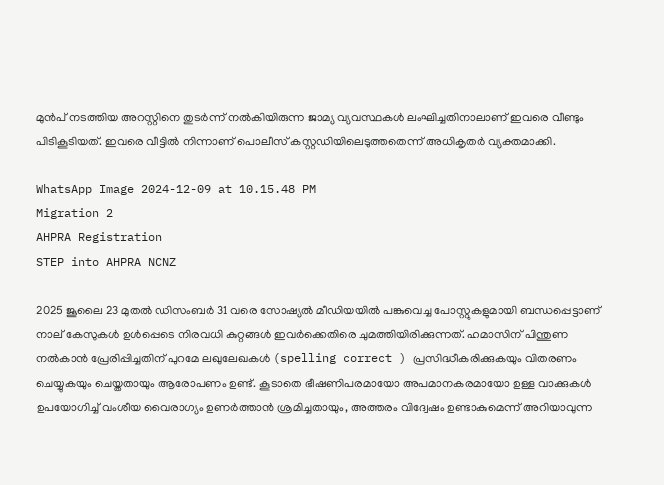മുൻപ് നടത്തിയ അറസ്റ്റിനെ തുടർന്ന് നൽകിയിരുന്ന ജാമ്യ വ്യവസ്ഥകൾ ലംഘിച്ചതിനാലാണ് ഇവരെ വീണ്ടും പിടികൂടിയത്. ഇവരെ വീട്ടിൽ നിന്നാണ് പൊലീസ് കസ്റ്റഡിയിലെടുത്തതെന്ന് അധികൃതർ വ്യക്തമാക്കി.

WhatsApp Image 2024-12-09 at 10.15.48 PM
Migration 2
AHPRA Registration
STEP into AHPRA NCNZ

2025 ജൂലൈ 23 മുതൽ ഡിസംബർ 31 വരെ സോഷ്യൽ മീഡിയയിൽ പങ്കുവെച്ച പോസ്റ്റുകളുമായി ബന്ധപ്പെട്ടാണ് നാല് കേസുകൾ ഉൾപ്പെടെ നിരവധി കുറ്റങ്ങൾ ഇവർക്കെതിരെ ചുമത്തിയിരിക്കുന്നത്. ഹമാസിന് പിന്തുണ നൽകാൻ പ്രേരിപ്പിച്ചതിന് പുറമേ ലഖുലേഖകൾ (spelling correct ) പ്രസിദ്ധീകരിക്കുകയും വിതരണം ചെയ്യുകയും ചെയ്തതായും ആരോപണം ഉണ്ട്. കൂടാതെ ഭീഷണിപരമായോ അപമാനകരമായോ ഉള്ള വാക്കുകൾ ഉപയോഗിച്ച് വംശീയ വൈരാഗ്യം ഉണർത്താൻ ശ്രമിച്ചതായും, അത്തരം വിദ്വേഷം ഉണ്ടാകുമെന്ന് അറിയാവുന്ന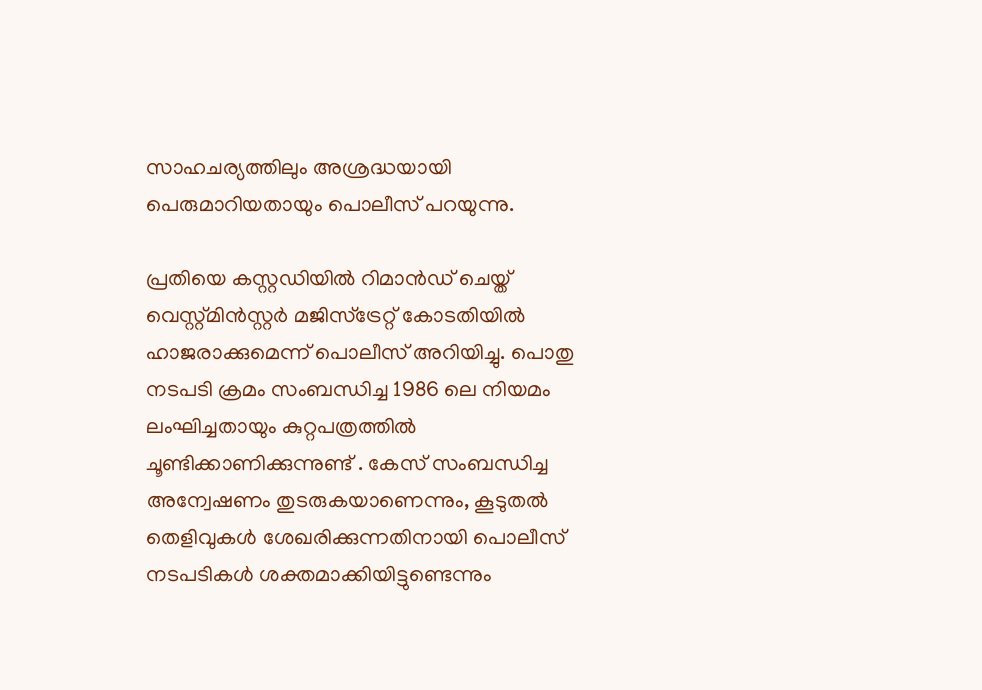സാഹചര്യത്തിലും അശ്രദ്ധയായി പെരുമാറിയതായും പൊലീസ് പറയുന്നു.

പ്രതിയെ കസ്റ്റഡിയിൽ റിമാൻഡ് ചെയ്ത് വെസ്റ്റ്മിൻസ്റ്റർ മജിസ്‌ട്രേറ്റ് കോടതിയിൽ ഹാജരാക്കുമെന്ന് പൊലീസ് അറിയിച്ചു. പൊതു നടപടി ക്രമം സംബന്ധിച്ച 1986 ലെ നിയമം ലംഘിച്ചതായും കുറ്റപത്രത്തിൽ ചൂണ്ടിക്കാണിക്കുന്നുണ്ട് . കേസ് സംബന്ധിച്ച അന്വേഷണം തുടരുകയാണെന്നും, കൂടുതൽ തെളിവുകൾ ശേഖരിക്കുന്നതിനായി പൊലീസ് നടപടികൾ ശക്തമാക്കിയിട്ടുണ്ടെന്നും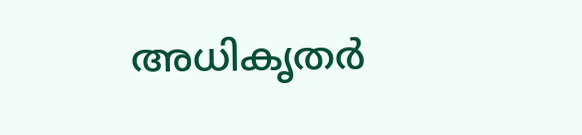അധികൃതർ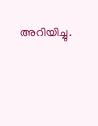അറിയിച്ചു.